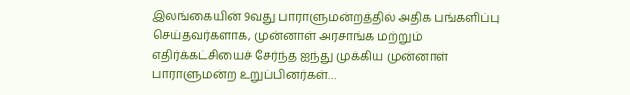இலங்கையின் 9வது பாராளுமன்றத்தில் அதிக பங்களிப்பு செய்தவர்களாக, முன்னாள் அரசாங்க மற்றும் எதிர்க்கட்சியைச் சேர்ந்த ஐந்து முக்கிய முன்னாள் பாராளுமன்ற உறுப்பினர்கள்…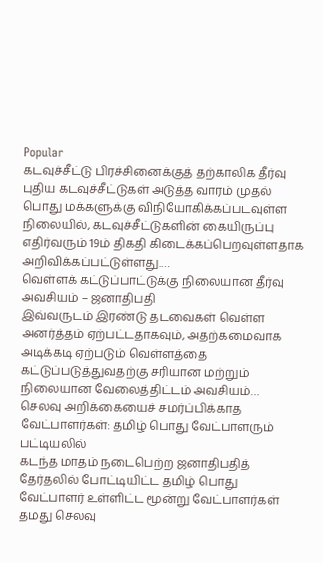Popular
கடவுச்சீட்டு பிரச்சினைக்குத் தற்காலிக தீர்வு
புதிய கடவுச்சீட்டுகள் அடுத்த வாரம் முதல் பொது மக்களுக்கு விநியோகிக்கப்படவுள்ள நிலையில், கடவுச்சீட்டுகளின் கையிருப்பு எதிர்வரும் 19ம் திகதி கிடைக்கப்பெறவுள்ளதாக அறிவிக்கப்பட்டுள்ளது.…
வெள்ளக் கட்டுப்பாட்டுக்கு நிலையான தீர்வு அவசியம் – ஜனாதிபதி
இவ்வருடம் இரண்டு தடவைகள் வெள்ள அனர்த்தம் ஏற்பட்டதாகவும், அதற்கமைவாக அடிக்கடி ஏற்படும் வெள்ளத்தை கட்டுப்படுத்துவதற்கு சரியான மற்றும் நிலையான வேலைத்திட்டம் அவசியம்…
செலவு அறிக்கையைச் சமர்ப்பிக்காத வேட்பாளர்கள்: தமிழ் பொது வேட்பாளரும் பட்டியலில்
கடந்த மாதம் நடைபெற்ற ஜனாதிபதித் தேர்தலில் போட்டியிட்ட தமிழ் பொது வேட்பாளர் உள்ளிட்ட மூன்று வேட்பாளர்கள் தமது செலவு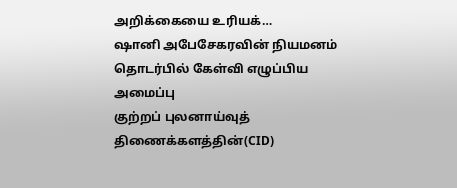அறிக்கையை உரியக்…
ஷானி அபேசேகரவின் நியமனம் தொடர்பில் கேள்வி எழுப்பிய அமைப்பு
குற்றப் புலனாய்வுத் திணைக்களத்தின்(CID)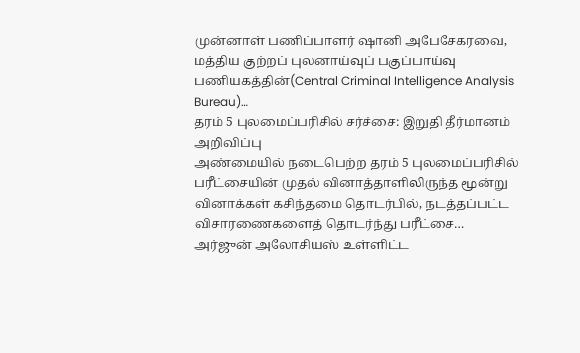முன்னாள் பணிப்பாளர் ஷானி அபேசேகரவை, மத்திய குற்றப் புலனாய்வுப் பகுப்பாய்வு பணியகத்தின்(Central Criminal Intelligence Analysis Bureau)…
தரம் 5 புலமைப்பரிசில் சர்ச்சை: இறுதி தீர்மானம் அறிவிப்பு
அண்மையில் நடைபெற்ற தரம் 5 புலமைப்பரிசில் பரீட்சையின் முதல் வினாத்தாளிலிருந்த மூன்று வினாக்கள் கசிந்தமை தொடர்பில், நடத்தப்பட்ட விசாரணைகளைத் தொடர்ந்து பரீட்சை…
அர்ஜுன் அலோசியஸ் உள்ளிட்ட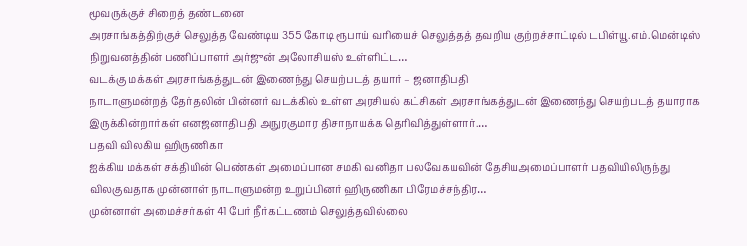மூவருக்குச் சிறைத் தண்டனை
அரசாங்கத்திற்குச் செலுத்த வேண்டிய 355 கோடி ரூபாய் வரியைச் செலுத்தத் தவறிய குற்றச்சாட்டில் டபிள்யூ.எம்.மென்டிஸ் நிறுவனத்தின் பணிப்பாளர் அர்ஜுன் அலோசியஸ் உள்ளிட்ட…
வடக்கு மக்கள் அரசாங்கத்துடன் இணைந்து செயற்படத் தயார் – ஜனாதிபதி
நாடாளுமன்றத் தேர்தலின் பின்னர் வடக்கில் உள்ள அரசியல் கட்சிகள் அரசாங்கத்துடன் இணைந்து செயற்படத் தயாராக இருக்கின்றார்கள் எனஜனாதிபதி அநுரகுமார திசாநாயக்க தெரிவித்துள்ளார்.…
பதவி விலகிய ஹிருணிகா
ஐக்கிய மக்கள் சக்தியின் பெண்கள் அமைப்பான சமகி வனிதா பலவேகயவின் தேசியஅமைப்பாளர் பதவியிலிருந்து விலகுவதாக முன்னாள் நாடாளுமன்ற உறுப்பினர் ஹிருணிகா பிரேமச்சந்திர…
முன்னாள் அமைச்சர்கள் 41 பேர் நீர்கட்டணம் செலுத்தவில்லை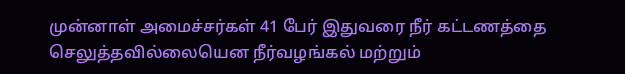முன்னாள் அமைச்சர்கள் 41 பேர் இதுவரை நீர் கட்டணத்தை செலுத்தவில்லையென நீர்வழங்கல் மற்றும்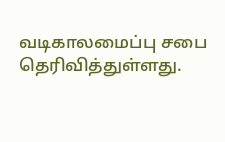வடிகாலமைப்பு சபை தெரிவித்துள்ளது.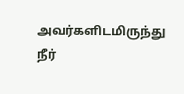அவர்களிடமிருந்து நீர்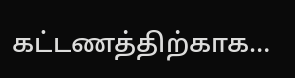கட்டணத்திற்காக…